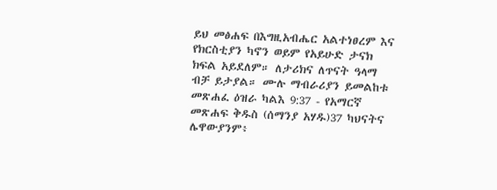ይህ መፅሐፍ በእግዚአብሔር አልተነፀረም እና የክርስቲያን ካኖን ወይም የአይሁድ ታናክ ክፍል አይደለም። ለታሪክና ለጥናት ዓላማ ብቻ ይታያል። ሙሉ ማብራሪያን ይመልከቱ መጽሐፈ ዕዝራ ካልእ 9:37 - የአማርኛ መጽሐፍ ቅዱስ (ሰማንያ አሃዱ)37 ካህናትና ሌዋውያንም፥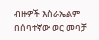ብዙዎች እስራኤልም በሰባተኛው ወር መባቻ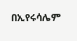በኢየሩሳሌም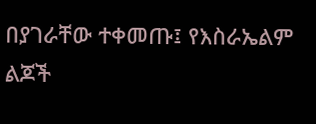በያገራቸው ተቀመጡ፤ የእስራኤልም ልጆች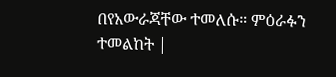በየአውራጃቸው ተመለሱ። ምዕራፉን ተመልከት |